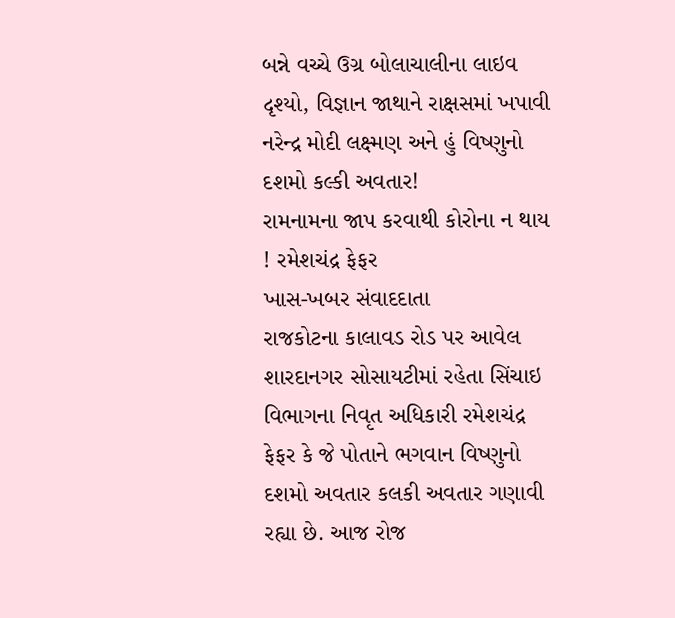બન્ને વચ્ચે ઉગ્ર બોલાચાલીના લાઇવ દૃશ્યો, વિજ્ઞાન જાથાને રાક્ષસમાં ખપાવી
નરેન્દ્ર મોદી લક્ષ્મણ અને હું વિષ્ણુનો દશમો કલ્કી અવતાર!
રામનામના જાપ કરવાથી કોરોના ન થાય ! રમેશચંદ્ર ફેફર
ખાસ-ખબર સંવાદદાતા
રાજકોટના કાલાવડ રોડ પર આવેલ શારદાનગર સોસાયટીમાં રહેતા સિંચાઇ વિભાગના નિવૃત અધિકારી રમેશચંદ્ર ફેફર કે જે પોતાને ભગવાન વિષ્ણુનો દશમો અવતાર કલકી અવતાર ગણાવી રહ્યા છે. આજ રોજ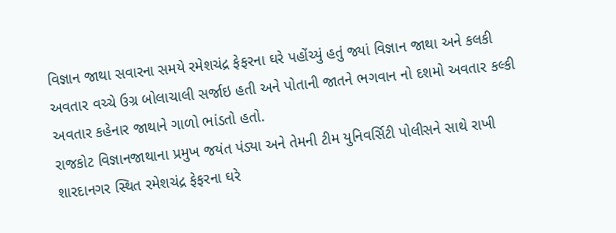વિજ્ઞાન જાથા સવારના સમયે રમેશચંદ્ર ફેફરના ઘરે પહોંચ્યું હતું જ્યાં વિજ્ઞાન જાથા અને કલકી અવતાર વચ્ચે ઉગ્ર બોલાચાલી સર્જાઇ હતી અને પોતાની જાતને ભગવાન નો દશમો અવતાર કલ્કી અવતાર કહેનાર જાથાને ગાળો ભાંડતો હતો.
રાજકોટ વિજ્ઞાનજાથાના પ્રમુખ જયંત પંડ્યા અને તેમની ટીમ યુનિવર્સિટી પોલીસને સાથે રાખી શારદાનગર સ્થિત રમેશચંદ્ર ફેફરના ઘરે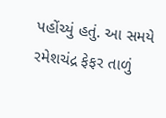પહોંચ્યું હતું. આ સમયે રમેશચંદ્ર ફેફર તાળું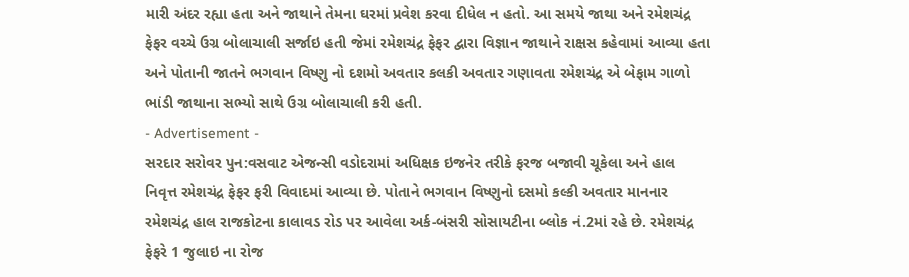મારી અંદર રહ્યા હતા અને જાથાને તેમના ઘરમાં પ્રવેશ કરવા દીધેલ ન હતો. આ સમયે જાથા અને રમેશચંદ્ર ફેફર વચ્ચે ઉગ્ર બોલાચાલી સર્જાઇ હતી જેમાં રમેશચંદ્ર ફેફર દ્વારા વિજ્ઞાન જાથાને રાક્ષસ કહેવામાં આવ્યા હતા અને પોતાની જાતને ભગવાન વિષ્ણુ નો દશમો અવતાર કલકી અવતાર ગણાવતા રમેશચંદ્ર એ બેફામ ગાળો ભાંડી જાથાના સભ્યો સાથે ઉગ્ર બોલાચાલી કરી હતી.
- Advertisement -
સરદાર સરોવર પુન:વસવાટ એજન્સી વડોદરામાં અધિક્ષક ઇજનેર તરીકે ફરજ બજાવી ચૂકેલા અને હાલ નિવૃત્ત રમેશચંદ્ર ફેફર ફરી વિવાદમાં આવ્યા છે. પોતાને ભગવાન વિષ્ણુનો દસમો કલ્કી અવતાર માનનાર રમેશચંદ્ર હાલ રાજકોટના કાલાવડ રોડ પર આવેલા અર્ક-બંસરી સોસાયટીના બ્લોક નં.2માં રહે છે. રમેશચંદ્ર ફેફરે 1 જુલાઇ ના રોજ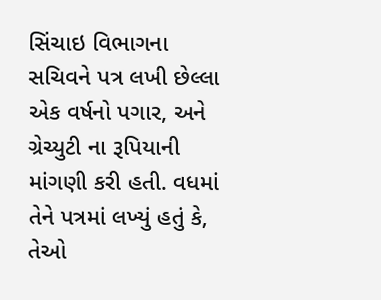સિંચાઇ વિભાગના સચિવને પત્ર લખી છેલ્લા એક વર્ષનો પગાર, અને ગ્રેચ્યુટી ના રૂપિયાની માંગણી કરી હતી. વધમાં તેને પત્રમાં લખ્યું હતું કે, તેઓ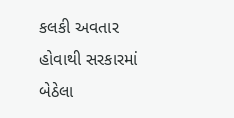કલકી અવતાર હોવાથી સરકારમાં બેઠેલા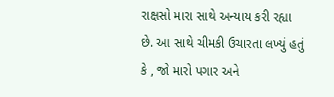રાક્ષસો મારા સાથે અન્યાય કરી રહ્યા છે. આ સાથે ચીમકી ઉચારતા લખ્યું હતું કે , જો મારો પગાર અને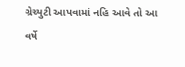ગ્રેચ્યુટી આપવામાં નહિ આવે તો આ વર્ષે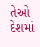તેઓ દેશમાં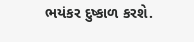ભયંકર દુષ્કાળ કરશે.